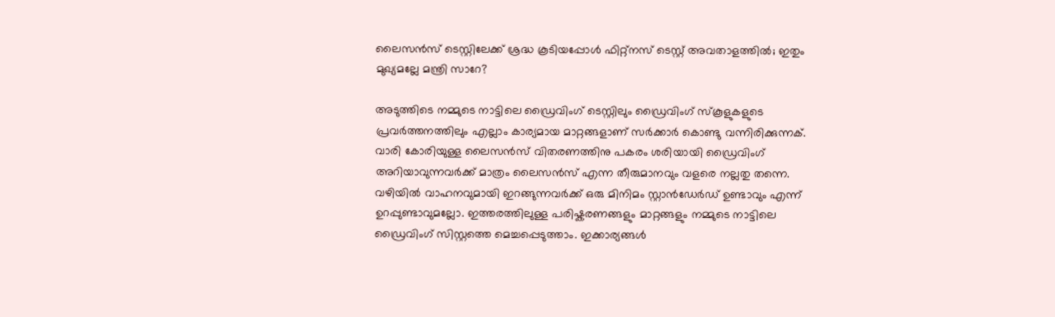ലൈസൻസ് ടെസ്റ്റിലേക്ക് ശ്രദ്ധ കൂടിയപ്പോൾ ഫിറ്റ്നസ് ടെസ്റ്റ് അവതാളത്തിൽ; ഇതും മുഖ്യമല്ലേ മന്ത്രി സാറേ?

അടുത്തിടെ നമ്മുടെ നാട്ടിലെ ഡ്രൈവിംഗ് ടെസ്റ്റിലും ഡ്രൈവിംഗ് സ്കൂളുകളുടെ പ്രവർത്തനത്തിലും എല്ലാം കാര്യമായ മാറ്റങ്ങളാണ് സർക്കാർ കൊണ്ടു വന്നിരിക്കുന്നക്. വാരി കോരിയുള്ള ലൈസൻസ് വിതരണത്തിനു പകരം ശരിയായി ഡ്രൈവിംഗ് അറിയാവുന്നവർക്ക് മാത്രം ലൈസൻസ് എന്ന തീരുമാനവും വളരെ നല്ലതു തന്നെ. വഴിയിൽ വാഹനവുമായി ഇറങ്ങുന്നവർക്ക് ഒരു മിനിമം സ്റ്റാൻഡേർഡ് ഉണ്ടാവും എന്ന് ഉറപ്പുണ്ടാവുമല്ലോ. ഇത്തരത്തിലുള്ള പരിഷ്കരണങ്ങളും മാറ്റങ്ങളും നമ്മുടെ നാട്ടിലെ ഡ്രൈവിംഗ് സിസ്റ്റത്തെ മെച്ചപ്പെടുത്താം. ഇക്കാര്യങ്ങൾ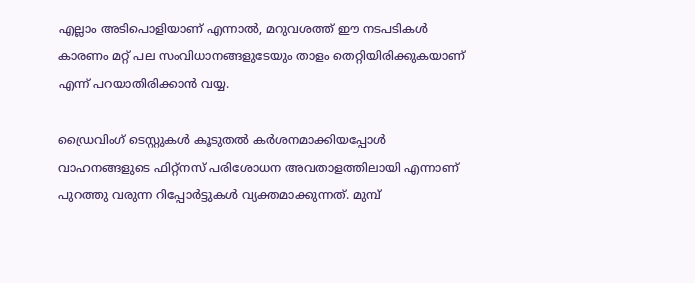എല്ലാം അടിപൊളിയാണ് എന്നാൽ, മറുവശത്ത് ഈ നടപടികൾ കാരണം മറ്റ് പല സംവിധാനങ്ങളുടേയും താളം തെറ്റിയിരിക്കുകയാണ് എന്ന് പറയാതിരിക്കാൻ വയ്യ.

ഡ്രൈവിംഗ് ടെസ്റ്റുകൾ കൂടുതൽ കര്‍ശനമാക്കിയപ്പോള്‍ വാഹനങ്ങളുടെ ഫിറ്റ്നസ് പരിശോധന അവതാളത്തിലായി എന്നാണ് പുറത്തു വരുന്ന റിപ്പോർട്ടുകൾ വ്യക്തമാക്കുന്നത്. മുമ്പ്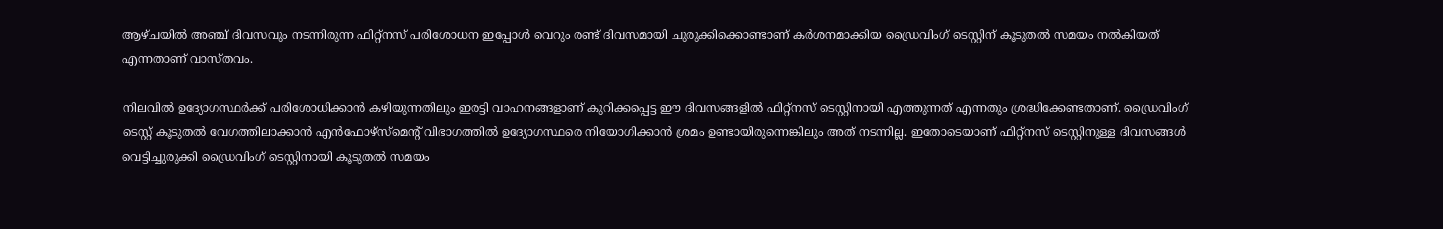ആഴ്ചയില്‍ അഞ്ച് ദിവസവും നടന്നിരുന്ന ഫിറ്റ്നസ് പരിശോധന ഇപ്പോൾ വെറും രണ്ട് ദിവസമായി ചുരുക്കിക്കൊണ്ടാണ് കർശനമാക്കിയ ഡ്രൈവിംഗ് ടെസ്റ്റിന് കൂടുതല്‍ സമയം നല്‍കിയത് എന്നതാണ് വാസ്തവം.

നിലവിൽ ഉദ്യോഗസ്ഥര്‍ക്ക് പരിശോധിക്കാന്‍ കഴിയുന്നതിലും ഇരട്ടി വാഹനങ്ങളാണ് കുറിക്കപ്പെട്ട ഈ ദിവസങ്ങളില്‍ ഫിറ്റ്നസ് ടെസ്റ്റിനായി എത്തുന്നത് എന്നതും ശ്രദ്ധിക്കേണ്ടതാണ്. ഡ്രൈവിംഗ് ടെസ്റ്റ് കൂടുതൽ വേഗത്തിലാക്കാന്‍ എന്‍ഫോഴ്സ്മെന്റ് വിഭാഗത്തില്‍ ഉദ്യോഗസ്ഥരെ നിയോഗിക്കാന്‍ ശ്രമം ഉണ്ടായിരുന്നെങ്കിലും അത് നടന്നില്ല. ഇതോടെയാണ് ഫിറ്റ്നസ് ടെസ്റ്റിനുള്ള ദിവസങ്ങൾ വെട്ടിച്ചുരുക്കി ഡ്രൈവിംഗ് ടെസ്റ്റിനായി കൂടുതല്‍ സമയം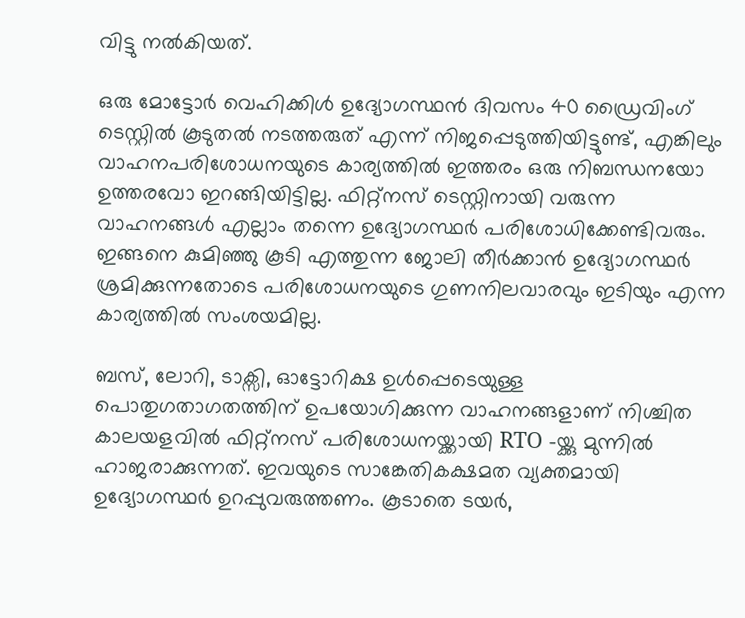വിട്ടു നല്‍കിയത്.

ഒരു മോട്ടോർ വെഹിക്കിൾ ഉദ്യോഗസ്ഥന്‍ ദിവസം 40 ഡ്രൈവിംഗ് ടെസ്റ്റില്‍ കൂടുതല്‍ നടത്തരുത് എന്ന് നിജപ്പെടുത്തിയിട്ടുണ്ട്, എങ്കിലും വാഹനപരിശോധനയുടെ കാര്യത്തില്‍ ഇത്തരം ഒരു നിബന്ധനയോ ഉത്തരവോ ഇറങ്ങിയിട്ടില്ല. ഫിറ്റ്നസ് ടെസ്റ്റിനായി വരുന്ന വാഹനങ്ങൾ എല്ലാം തന്നെ ഉദ്യോഗസ്ഥര്‍ പരിശോധിക്കേണ്ടിവരും. ഇങ്ങനെ കുമിഞ്ഞു കൂടി എത്തുന്ന ജോലി തീര്‍ക്കാന്‍ ഉദ്യോഗസ്ഥര്‍ ശ്രമിക്കുന്നതോടെ പരിശോധനയുടെ ഗുണനിലവാരവും ഇടിയും എന്ന കാര്യത്തിൽ സംശയമില്ല.

ബസ്, ലോറി, ടാക്സി, ഓട്ടോറിക്ഷ ഉള്‍പ്പെടെയുള്ള പൊതുഗതാഗതത്തിന് ഉപയോഗിക്കുന്ന വാഹനങ്ങളാണ് നിശ്ചിത കാലയളവില്‍ ഫിറ്റ്നസ് പരിശോധനയ്ക്കായി RTO -യ്ക്കു മുന്നിൽ ഹാജരാക്കുന്നത്. ഇവയുടെ സാങ്കേതികക്ഷമത വ്യക്തമായി ഉദ്യോഗസ്ഥര്‍ ഉറപ്പുവരുത്തണം. കൂടാതെ ടയര്‍,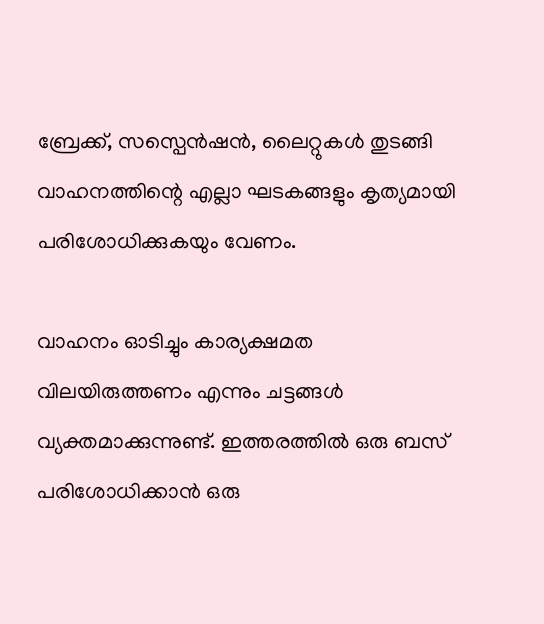ബ്രേക്ക്, സസ്പെന്‍ഷന്‍, ലൈറ്റുകള്‍ തുടങ്ങി വാഹനത്തിന്റെ എല്ലാ ഘടകങ്ങളും കൃത്യമായി പരിശോധിക്കുകയും വേണം.

വാഹനം ഓടിച്ചും കാര്യക്ഷമത വിലയിരുത്തണം എന്നും ചട്ടങ്ങൾ വ്യക്തമാക്കുന്നുണ്ട്. ഇത്തരത്തിൽ ഒരു ബസ് പരിശോധിക്കാന്‍ ഒരു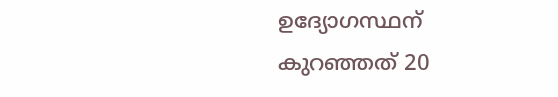ഉദ്യോഗസ്ഥന് കുറഞ്ഞത് 20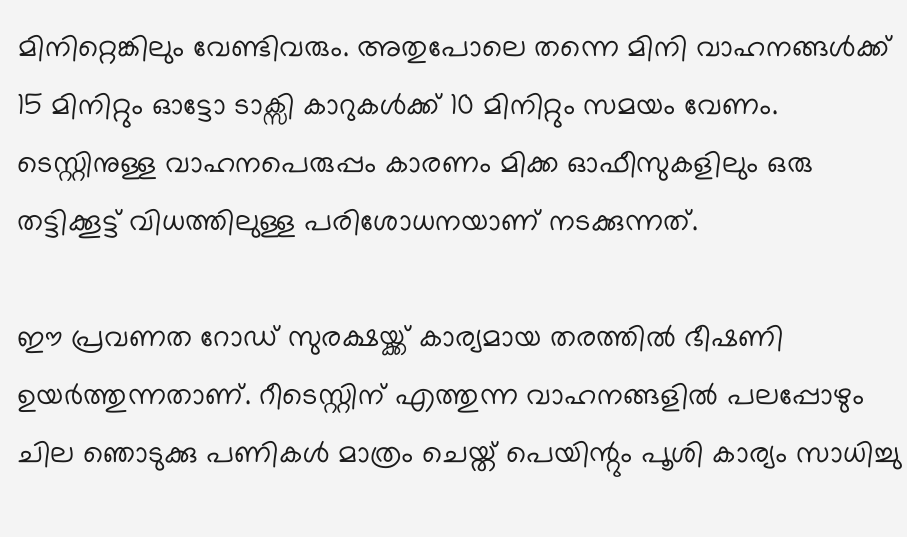മിനിറ്റെങ്കിലും വേണ്ടിവരും. അതുപോലെ തന്നെ മിനി വാഹനങ്ങള്‍ക്ക് 15 മിനിറ്റും ഓട്ടോ ടാക്സി കാറുകള്‍ക്ക് 10 മിനിറ്റും സമയം വേണം. ടെസ്റ്റിനുള്ള വാഹനപെരുപ്പം കാരണം മിക്ക ഓഫീസുകളിലും ഒരു തട്ടിക്കൂട്ട് വിധത്തിലുള്ള പരിശോധനയാണ് നടക്കുന്നത്.

ഈ പ്രവണത റോഡ് സുരക്ഷയ്ക്ക് കാര്യമായ തരത്തിൽ ഭീഷണി ഉയര്‍ത്തുന്നതാണ്. റീടെസ്റ്റിന് എത്തുന്ന വാഹനങ്ങളിൽ പലപ്പോഴും ചില ഞൊടുക്കു പണികൾ മാത്രം ചെയ്ത് പെയിന്റും പൂശി കാര്യം സാധിച്ചു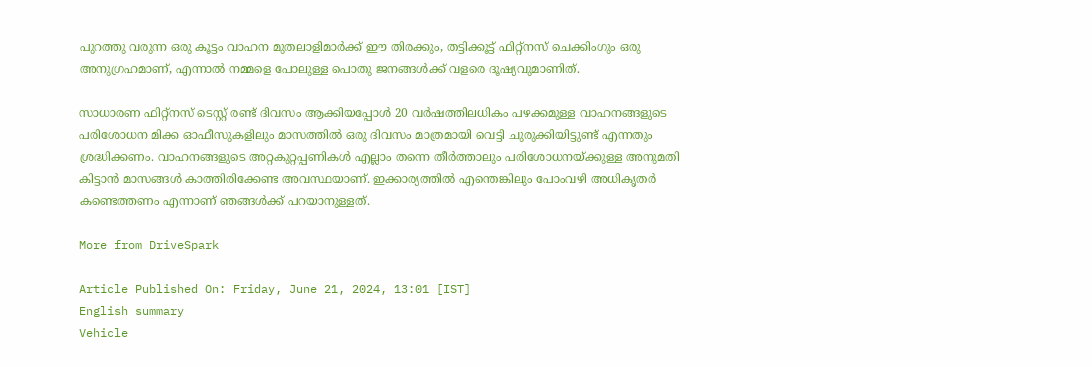പുറത്തു വരുന്ന ഒരു കൂട്ടം വാഹന മുതലാളിമാർക്ക് ഈ തിരക്കും, തട്ടിക്കൂട്ട് ഫിറ്റ്നസ് ചെക്കിംഗും ഒരു അനുഗ്രഹമാണ്, എന്നാൽ നമ്മളെ പോലുള്ള പൊതു ജനങ്ങൾക്ക് വളരെ ദൂഷ്യവുമാണിത്.

സാധാരണ ഫിറ്റ്നസ് ടെസ്റ്റ് രണ്ട് ദിവസം ആക്കിയപ്പോൾ 20 വര്‍ഷത്തിലധികം പഴക്കമുള്ള വാഹനങ്ങളുടെ പരിശോധന മിക്ക ഓഫീസുകളിലും മാസത്തില്‍ ഒരു ദിവസം മാത്രമായി വെട്ടി ചുരുക്കിയിട്ടുണ്ട് എന്നതും ശ്രദ്ധിക്കണം. വാഹനങ്ങളുടെ അറ്റകുറ്റപ്പണികൾ എല്ലാം തന്നെ തീർത്താലും പരിശോധനയ്ക്കുള്ള അനുമതി കിട്ടാന്‍ മാസങ്ങൾ കാത്തിരിക്കേണ്ട അവസ്ഥയാണ്. ഇക്കാര്യത്തിൽ എന്തെങ്കിലും പോംവഴി അധികൃതർ കണ്ടെത്തണം എന്നാണ് ഞങ്ങൾക്ക് പറയാനുള്ളത്.

More from DriveSpark

Article Published On: Friday, June 21, 2024, 13:01 [IST]
English summary
Vehicle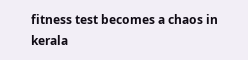fitness test becomes a chaos in kerala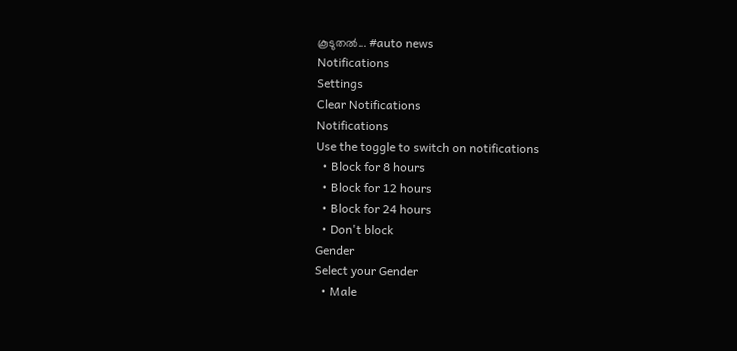കൂടുതല്‍... #auto news
Notifications
Settings
Clear Notifications
Notifications
Use the toggle to switch on notifications
  • Block for 8 hours
  • Block for 12 hours
  • Block for 24 hours
  • Don't block
Gender
Select your Gender
  • Male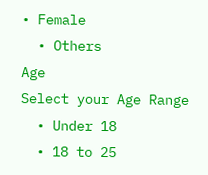• Female
  • Others
Age
Select your Age Range
  • Under 18
  • 18 to 25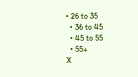• 26 to 35
  • 36 to 45
  • 45 to 55
  • 55+
X